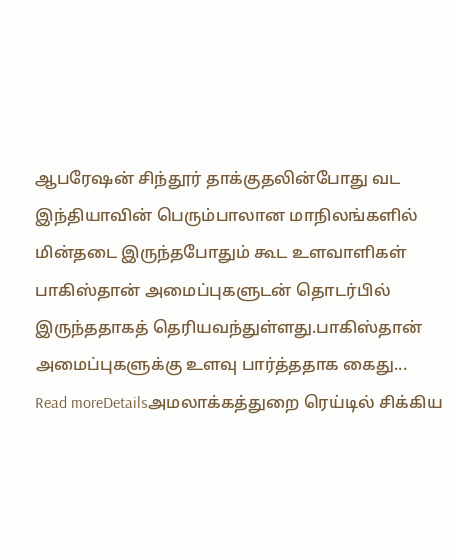ஆபரேஷன் சிந்தூர் தாக்குதலின்போது வட இந்தியாவின் பெரும்பாலான மாநிலங்களில் மின்தடை இருந்தபோதும் கூட உளவாளிகள் பாகிஸ்தான் அமைப்புகளுடன் தொடர்பில் இருந்ததாகத் தெரியவந்துள்ளது.பாகிஸ்தான் அமைப்புகளுக்கு உளவு பார்த்ததாக கைது...
Read moreDetailsஅமலாக்கத்துறை ரெய்டில் சிக்கிய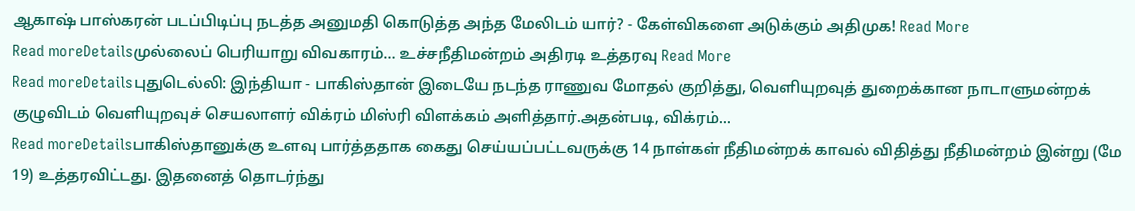ஆகாஷ் பாஸ்கரன் படப்பிடிப்பு நடத்த அனுமதி கொடுத்த அந்த மேலிடம் யார்? - கேள்விகளை அடுக்கும் அதிமுக! Read More
Read moreDetailsமுல்லைப் பெரியாறு விவகாரம்… உச்சநீதிமன்றம் அதிரடி உத்தரவு Read More
Read moreDetailsபுதுடெல்லி: இந்தியா - பாகிஸ்தான் இடையே நடந்த ராணுவ மோதல் குறித்து, வெளியுறவுத் துறைக்கான நாடாளுமன்றக் குழுவிடம் வெளியுறவுச் செயலாளர் விக்ரம் மிஸ்ரி விளக்கம் அளித்தார்.அதன்படி, விக்ரம்...
Read moreDetailsபாகிஸ்தானுக்கு உளவு பார்த்ததாக கைது செய்யப்பட்டவருக்கு 14 நாள்கள் நீதிமன்றக் காவல் விதித்து நீதிமன்றம் இன்று (மே 19) உத்தரவிட்டது. இதனைத் தொடர்ந்து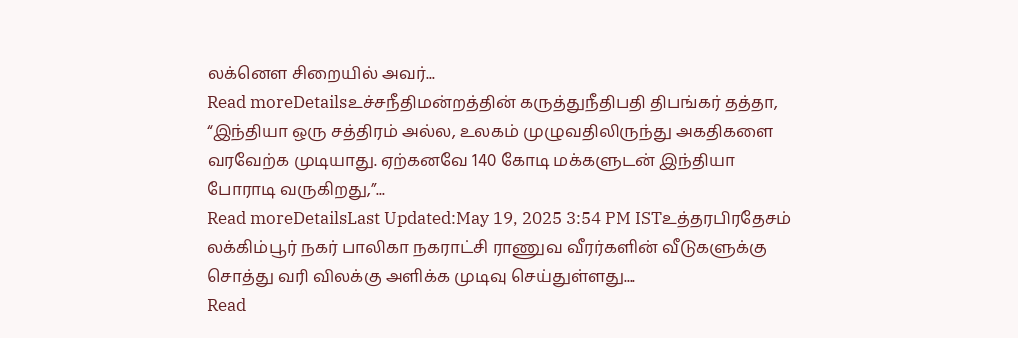லக்னெள சிறையில் அவர்...
Read moreDetailsஉச்சநீதிமன்றத்தின் கருத்துநீதிபதி திபங்கர் தத்தா, “இந்தியா ஒரு சத்திரம் அல்ல, உலகம் முழுவதிலிருந்து அகதிகளை வரவேற்க முடியாது. ஏற்கனவே 140 கோடி மக்களுடன் இந்தியா போராடி வருகிறது,”...
Read moreDetailsLast Updated:May 19, 2025 3:54 PM ISTஉத்தரபிரதேசம் லக்கிம்பூர் நகர் பாலிகா நகராட்சி ராணுவ வீரர்களின் வீடுகளுக்கு சொத்து வரி விலக்கு அளிக்க முடிவு செய்துள்ளது....
Read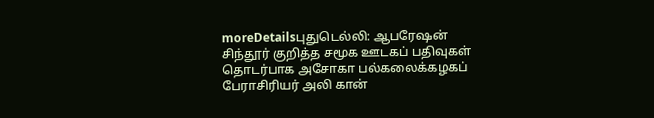moreDetailsபுதுடெல்லி: ஆபரேஷன் சிந்தூர் குறித்த சமூக ஊடகப் பதிவுகள் தொடர்பாக அசோகா பல்கலைக்கழகப் பேராசிரியர் அலி கான்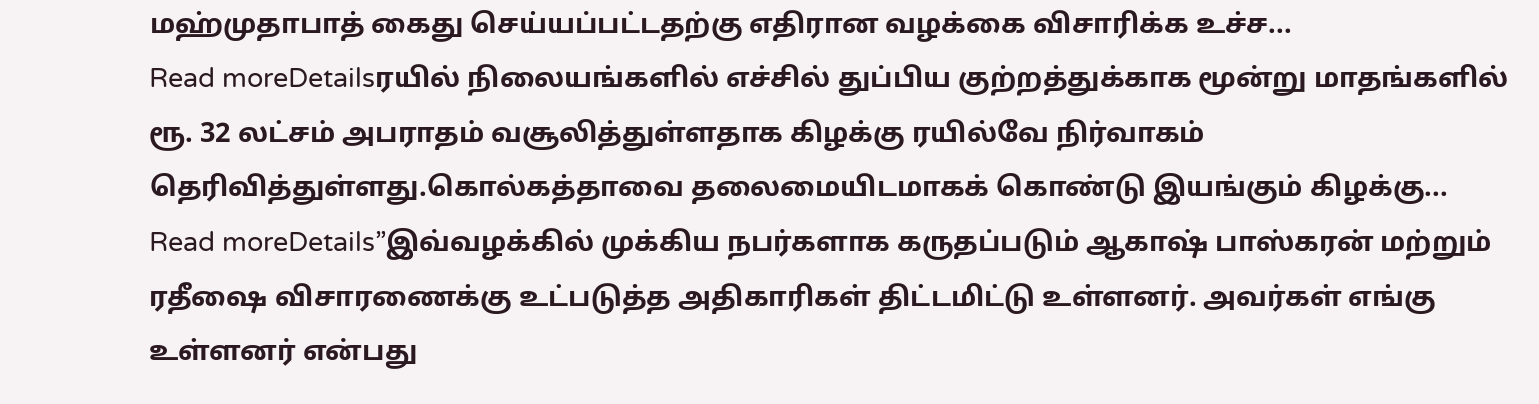மஹ்முதாபாத் கைது செய்யப்பட்டதற்கு எதிரான வழக்கை விசாரிக்க உச்ச...
Read moreDetailsரயில் நிலையங்களில் எச்சில் துப்பிய குற்றத்துக்காக மூன்று மாதங்களில் ரூ. 32 லட்சம் அபராதம் வசூலித்துள்ளதாக கிழக்கு ரயில்வே நிர்வாகம் தெரிவித்துள்ளது.கொல்கத்தாவை தலைமையிடமாகக் கொண்டு இயங்கும் கிழக்கு...
Read moreDetails”இவ்வழக்கில் முக்கிய நபர்களாக கருதப்படும் ஆகாஷ் பாஸ்கரன் மற்றும் ரதீஷை விசாரணைக்கு உட்படுத்த அதிகாரிகள் திட்டமிட்டு உள்ளனர். அவர்கள் எங்கு உள்ளனர் என்பது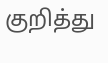குறித்து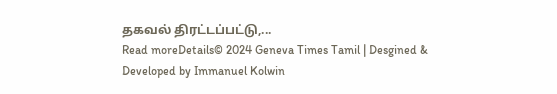தகவல் திரட்டப்பட்டு,...
Read moreDetails© 2024 Geneva Times Tamil | Desgined & Developed by Immanuel Kolwin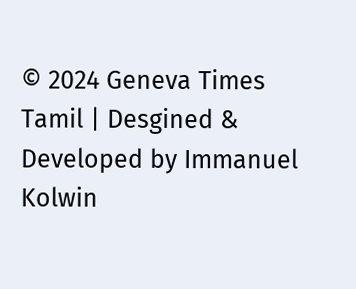© 2024 Geneva Times Tamil | Desgined & Developed by Immanuel Kolwin